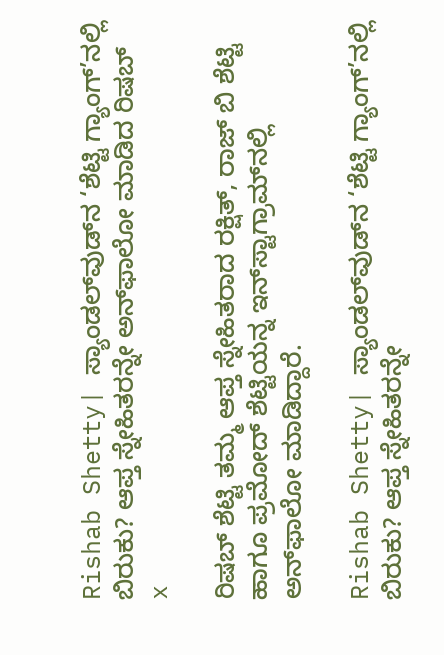Rishab Shetty| ಸ್ಯಾಂಡಲ್‌ವುಡ್‌ನ ‘ಶೆಟ್ಟಿ ಗ್ಯಾಂಗ್‌’ನಲ್ಲಿ ಬಿರುಕು? ಆಪ್ತ ಸ್ನೇಹಿತರನ್ನೇ ಅನ್‌ಫಾಲೋ ಮಾಡಿದ ರಿಷಬ್
x

ರಿಷಬ್ ಶೆಟ್ಟಿ ತಮ್ಮ ಆಪ್ತ ಸ್ನೇಹಿತರಾದ ರಕ್ಷಿತ್, ರಾಜ್ ಬಿ ಶೆಟ್ಟಿ ಹಾಗೂ ಪ್ರಮೋದ್ ಶೆಟ್ಟಿಯನ್ನ ಇನ್‌ಸ್ಟಾಗ್ರಾಮ್‌ನಲ್ಲಿ ಅನ್‌ಫಾಲೋ ಮಾಡಿದ್ದಾರೆ.

Rishab Shetty| ಸ್ಯಾಂಡಲ್‌ವುಡ್‌ನ ‘ಶೆಟ್ಟಿ ಗ್ಯಾಂಗ್‌’ನಲ್ಲಿ ಬಿರುಕು? ಆಪ್ತ ಸ್ನೇಹಿತರನ್ನೇ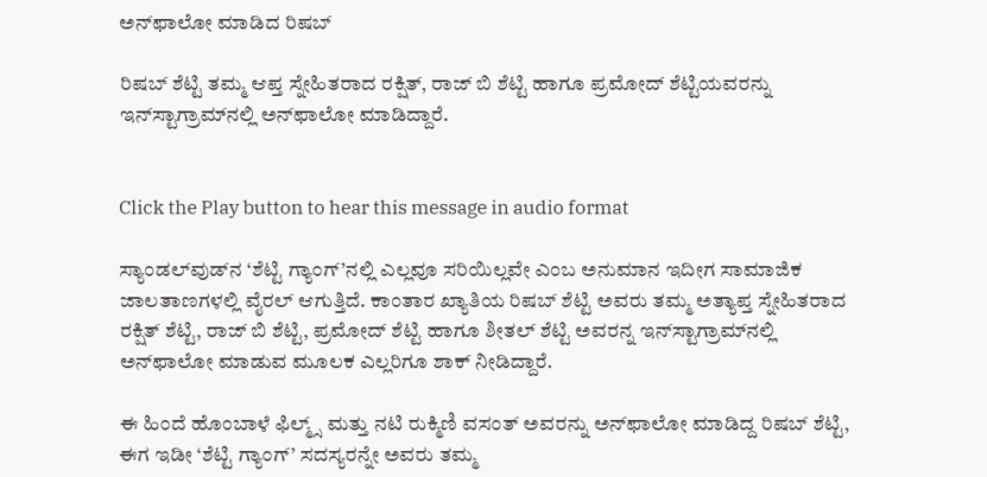ಅನ್‌ಫಾಲೋ ಮಾಡಿದ ರಿಷಬ್

ರಿಷಬ್ ಶೆಟ್ಟಿ ತಮ್ಮ ಆಪ್ತ ಸ್ನೇಹಿತರಾದ ರಕ್ಷಿತ್, ರಾಜ್ ಬಿ ಶೆಟ್ಟಿ ಹಾಗೂ ಪ್ರಮೋದ್ ಶೆಟ್ಟಿಯವರನ್ನು ಇನ್‌ಸ್ಟಾಗ್ರಾಮ್‌ನಲ್ಲಿ ಅನ್‌ಫಾಲೋ ಮಾಡಿದ್ದಾರೆ.


Click the Play button to hear this message in audio format

ಸ್ಯಾಂಡಲ್‌ವುಡ್‌ನ ‘ಶೆಟ್ಟಿ ಗ್ಯಾಂಗ್‌’ನಲ್ಲಿ ಎಲ್ಲವೂ ಸರಿಯಿಲ್ಲವೇ ಎಂಬ ಅನುಮಾನ ಇದೀಗ ಸಾಮಾಜಿಕ ಜಾಲತಾಣಗಳಲ್ಲಿ ವೈರಲ್‌ ಆಗುತ್ತಿದೆ. ಕಾಂತಾರ ಖ್ಯಾತಿಯ ರಿಷಬ್ ಶೆಟ್ಟಿ ಅವರು ತಮ್ಮ ಅತ್ಯಾಪ್ತ ಸ್ನೇಹಿತರಾದ ರಕ್ಷಿತ್ ಶೆಟ್ಟಿ, ರಾಜ್ ಬಿ ಶೆಟ್ಟಿ, ಪ್ರಮೋದ್ ಶೆಟ್ಟಿ ಹಾಗೂ ಶೀತಲ್ ಶೆಟ್ಟಿ ಅವರನ್ನ ಇನ್‌ಸ್ಟಾಗ್ರಾಮ್‌ನಲ್ಲಿ ಅನ್‌ಫಾಲೋ ಮಾಡುವ ಮೂಲಕ ಎಲ್ಲರಿಗೂ ಶಾಕ್ ನೀಡಿದ್ದಾರೆ.

ಈ ಹಿಂದೆ ಹೊಂಬಾಳೆ ಫಿಲ್ಮ್ಸ್ ಮತ್ತು ನಟಿ ರುಕ್ಮಿಣಿ ವಸಂತ್ ಅವರನ್ನು ಅನ್‌ಫಾಲೋ ಮಾಡಿದ್ದ ರಿಷಬ್‌ ಶೆಟ್ಟಿ, ಈಗ ಇಡೀ ‘ಶೆಟ್ಟಿ ಗ್ಯಾಂಗ್‌’ ಸದಸ್ಯರನ್ನೇ ಅವರು ತಮ್ಮ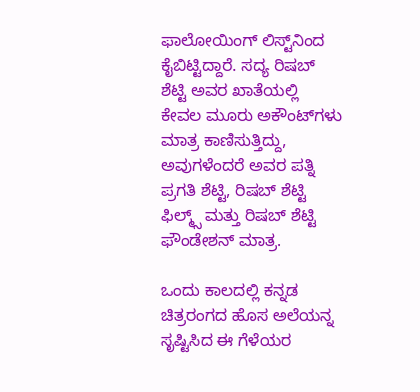ಫಾಲೋಯಿಂಗ್ ಲಿಸ್ಟ್‌ನಿಂದ ಕೈಬಿಟ್ಟಿದ್ದಾರೆ. ಸದ್ಯ ರಿಷಬ್ ಶೆಟ್ಟಿ ಅವರ ಖಾತೆಯಲ್ಲಿ ಕೇವಲ ಮೂರು ಅಕೌಂಟ್‌ಗಳು ಮಾತ್ರ ಕಾಣಿಸುತ್ತಿದ್ದು, ಅವುಗಳೆಂದರೆ ಅವರ ಪತ್ನಿ ಪ್ರಗತಿ ಶೆಟ್ಟಿ, ರಿಷಬ್ ಶೆಟ್ಟಿ ಫಿಲ್ಮ್ಸ್ ಮತ್ತು ರಿಷಬ್ ಶೆಟ್ಟಿ ಫೌಂಡೇಶನ್ ಮಾತ್ರ.

ಒಂದು ಕಾಲದಲ್ಲಿ ಕನ್ನಡ ಚಿತ್ರರಂಗದ ಹೊಸ ಅಲೆಯನ್ನ ಸೃಷ್ಟಿಸಿದ ಈ ಗೆಳೆಯರ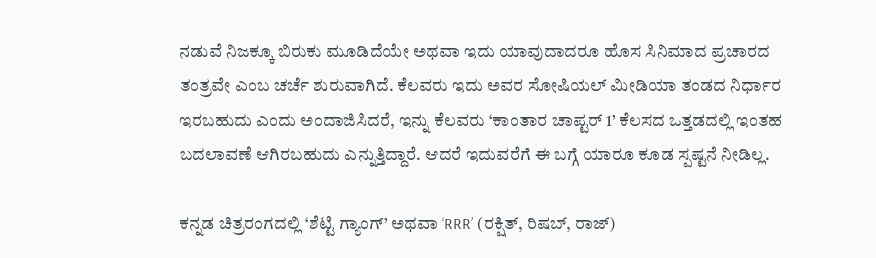ನಡುವೆ ನಿಜಕ್ಕೂ ಬಿರುಕು ಮೂಡಿದೆಯೇ ಅಥವಾ ಇದು ಯಾವುದಾದರೂ ಹೊಸ ಸಿನಿಮಾದ ಪ್ರಚಾರದ ತಂತ್ರವೇ ಎಂಬ ಚರ್ಚೆ ಶುರುವಾಗಿದೆ. ಕೆಲವರು ಇದು ಅವರ ಸೋಷಿಯಲ್ ಮೀಡಿಯಾ ತಂಡದ ನಿರ್ಧಾರ ಇರಬಹುದು ಎಂದು ಅಂದಾಜಿಸಿದರೆ, ಇನ್ನು ಕೆಲವರು ‘ಕಾಂತಾರ ಚಾಪ್ಟರ್ 1’ ಕೆಲಸದ ಒತ್ತಡದಲ್ಲಿ ಇಂತಹ ಬದಲಾವಣೆ ಆಗಿರಬಹುದು ಎನ್ನುತ್ತಿದ್ದಾರೆ. ಆದರೆ ಇದುವರೆಗೆ ಈ ಬಗ್ಗೆ ಯಾರೂ ಕೂಡ ಸ್ಪಷ್ಟನೆ ನೀಡಿಲ್ಲ.

ಕನ್ನಡ ಚಿತ್ರರಂಗದಲ್ಲಿ ‘ಶೆಟ್ಟಿ ಗ್ಯಾಂಗ್’ ಅಥವಾ ‘RRR’ (ರಕ್ಷಿತ್, ರಿಷಬ್, ರಾಜ್)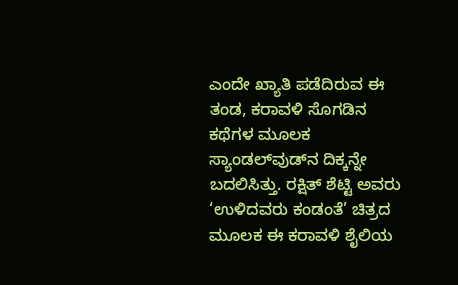ಎಂದೇ ಖ್ಯಾತಿ ಪಡೆದಿರುವ ಈ ತಂಡ, ಕರಾವಳಿ ಸೊಗಡಿನ ಕಥೆಗಳ ಮೂಲಕ ಸ್ಯಾಂಡಲ್‌ವುಡ್‌ನ ದಿಕ್ಕನ್ನೇ ಬದಲಿಸಿತ್ತು. ರಕ್ಷಿತ್ ಶೆಟ್ಟಿ ಅವರು ‘ಉಳಿದವರು ಕಂಡಂತೆ’ ಚಿತ್ರದ ಮೂಲಕ ಈ ಕರಾವಳಿ ಶೈಲಿಯ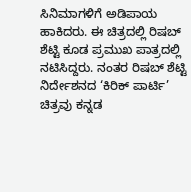ಸಿನಿಮಾಗಳಿಗೆ ಅಡಿಪಾಯ ಹಾಕಿದರು. ಈ ಚಿತ್ರದಲ್ಲಿ ರಿಷಬ್ ಶೆಟ್ಟಿ ಕೂಡ ಪ್ರಮುಖ ಪಾತ್ರದಲ್ಲಿ ನಟಿಸಿದ್ದರು. ನಂತರ ರಿಷಬ್ ಶೆಟ್ಟಿ ನಿರ್ದೇಶನದ ‘ಕಿರಿಕ್ ಪಾರ್ಟಿ’ ಚಿತ್ರವು ಕನ್ನಡ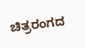ಚಿತ್ರರಂಗದ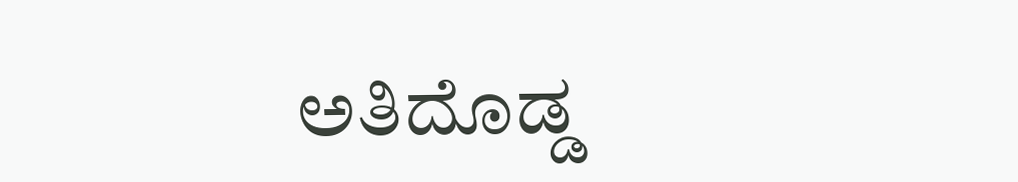ಅತಿದೊಡ್ಡ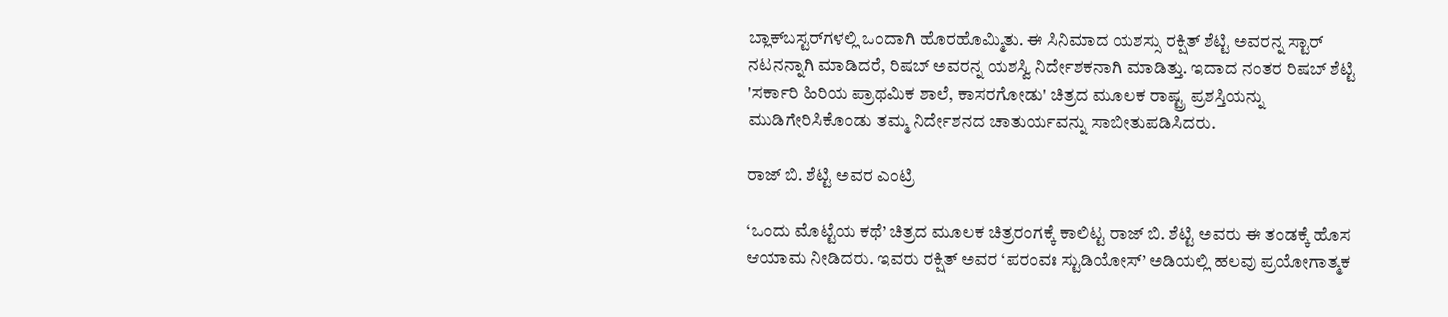ಬ್ಲಾಕ್‌ಬಸ್ಟರ್‌ಗಳಲ್ಲಿ ಒಂದಾಗಿ ಹೊರಹೊಮ್ಮಿತು. ಈ ಸಿನಿಮಾದ ಯಶಸ್ಸು ರಕ್ಷಿತ್ ಶೆಟ್ಟಿ ಅವರನ್ನ ಸ್ಟಾರ್ ನಟನನ್ನಾಗಿ ಮಾಡಿದರೆ, ರಿಷಬ್ ಅವರನ್ನ ಯಶಸ್ವಿ ನಿರ್ದೇಶಕನಾಗಿ ಮಾಡಿತ್ತು. ಇದಾದ ನಂತರ ರಿಷಬ್ ಶೆಟ್ಟಿ 'ಸರ್ಕಾರಿ ಹಿರಿಯ ಪ್ರಾಥಮಿಕ ಶಾಲೆ, ಕಾಸರಗೋಡು' ಚಿತ್ರದ ಮೂಲಕ ರಾಷ್ಟ್ರ ಪ್ರಶಸ್ತಿಯನ್ನು ಮುಡಿಗೇರಿಸಿಕೊಂಡು ತಮ್ಮ ನಿರ್ದೇಶನದ ಚಾತುರ್ಯವನ್ನು ಸಾಬೀತುಪಡಿಸಿದರು.

ರಾಜ್ ಬಿ. ಶೆಟ್ಟಿ ಅವರ ಎಂಟ್ರಿ

‘ಒಂದು ಮೊಟ್ಟೆಯ ಕಥೆ’ ಚಿತ್ರದ ಮೂಲಕ ಚಿತ್ರರಂಗಕ್ಕೆ ಕಾಲಿಟ್ಟ ರಾಜ್ ಬಿ. ಶೆಟ್ಟಿ ಅವರು ಈ ತಂಡಕ್ಕೆ ಹೊಸ ಆಯಾಮ ನೀಡಿದರು. ಇವರು ರಕ್ಷಿತ್ ಅವರ ‘ಪರಂವಃ ಸ್ಟುಡಿಯೋಸ್’ ಅಡಿಯಲ್ಲಿ ಹಲವು ಪ್ರಯೋಗಾತ್ಮಕ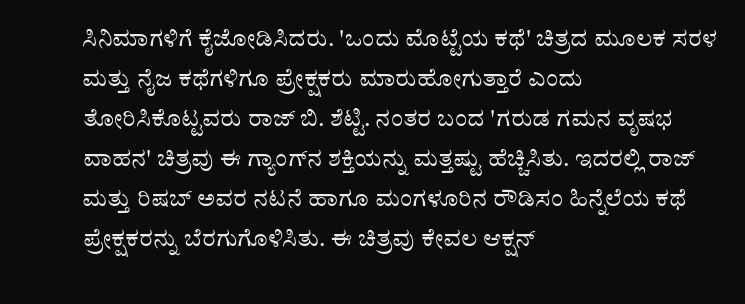ಸಿನಿಮಾಗಳಿಗೆ ಕೈಜೋಡಿಸಿದರು. 'ಒಂದು ಮೊಟ್ಟೆಯ ಕಥೆ' ಚಿತ್ರದ ಮೂಲಕ ಸರಳ ಮತ್ತು ನೈಜ ಕಥೆಗಳಿಗೂ ಪ್ರೇಕ್ಷಕರು ಮಾರುಹೋಗುತ್ತಾರೆ ಎಂದು ತೋರಿಸಿಕೊಟ್ಟವರು ರಾಜ್ ಬಿ. ಶೆಟ್ಟಿ. ನಂತರ ಬಂದ 'ಗರುಡ ಗಮನ ವೃಷಭ ವಾಹನ' ಚಿತ್ರವು ಈ ಗ್ಯಾಂಗ್‌ನ ಶಕ್ತಿಯನ್ನು ಮತ್ತಷ್ಟು ಹೆಚ್ಚಿಸಿತು. ಇದರಲ್ಲಿ ರಾಜ್ ಮತ್ತು ರಿಷಬ್ ಅವರ ನಟನೆ ಹಾಗೂ ಮಂಗಳೂರಿನ ರೌಡಿಸಂ ಹಿನ್ನೆಲೆಯ ಕಥೆ ಪ್ರೇಕ್ಷಕರನ್ನು ಬೆರಗುಗೊಳಿಸಿತು. ಈ ಚಿತ್ರವು ಕೇವಲ ಆಕ್ಷನ್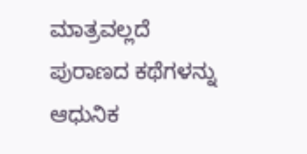ಮಾತ್ರವಲ್ಲದೆ ಪುರಾಣದ ಕಥೆಗಳನ್ನು ಆಧುನಿಕ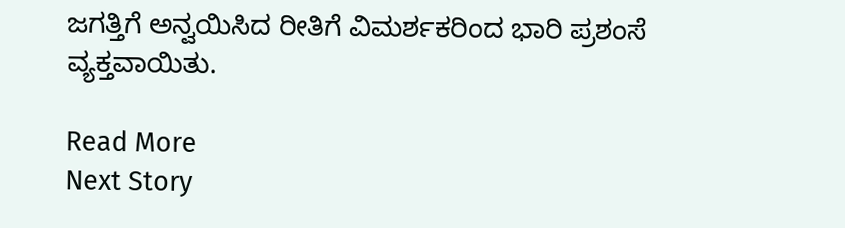ಜಗತ್ತಿಗೆ ಅನ್ವಯಿಸಿದ ರೀತಿಗೆ ವಿಮರ್ಶಕರಿಂದ ಭಾರಿ ಪ್ರಶಂಸೆ ವ್ಯಕ್ತವಾಯಿತು.

Read More
Next Story